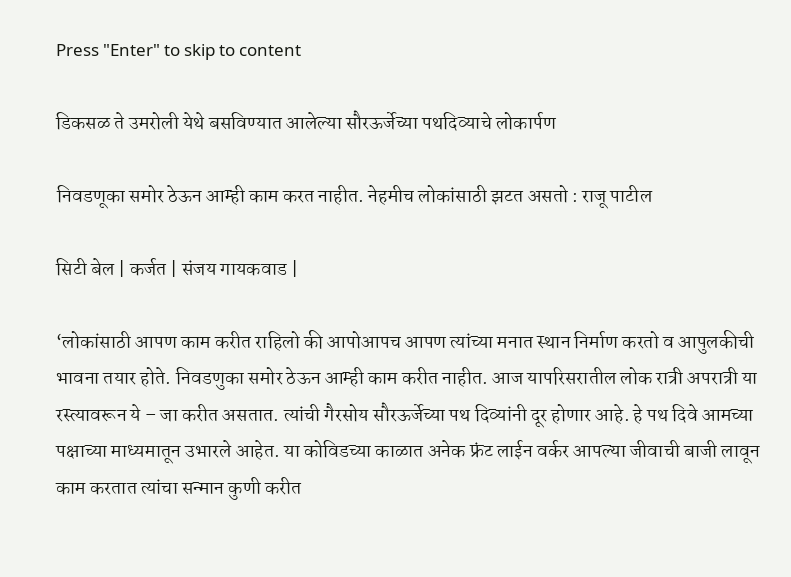Press "Enter" to skip to content

डिकसळ ते उमरोली येथे बसविण्यात आलेल्या सौरऊर्जेच्या पथदिव्याचे लोकार्पण

निवडणूका समोर ठेऊन आम्ही काम करत नाहीत. नेहमीच लोकांसाठी झटत असतो : राजू पाटील

सिटी बेल | कर्जत | संजय गायकवाड |

‘लोकांसाठी आपण काम करीत राहिलो की आपोआपच आपण त्यांच्या मनात स्थान निर्माण करतो व आपुलकीची भावना तयार होते. निवडणुका समोर ठेऊन आम्ही काम करीत नाहीत. आज यापरिसरातील लोक रात्री अपरात्री या रस्त्यावरून ये – जा करीत असतात. त्यांची गैरसोय सौरऊर्जेच्या पथ दिव्यांनी दूर होणार आहे. हे पथ दिवे आमच्या पक्षाच्या माध्यमातून उभारले आहेत. या कोविडच्या काळात अनेक फ्रंट लाईन वर्कर आपल्या जीवाची बाजी लावून काम करतात त्यांचा सन्मान कुणी करीत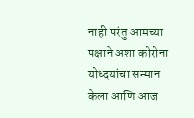नाही परंतु आमच्या पक्षाने अशा कोरोना योध्दयांचा सन्मान केला आणि आज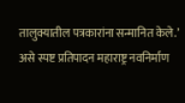तालुक्यातील पत्रकारांना सन्मानित केले.’ असे स्पष्ट प्रतिपादन महाराष्ट्र नवनिर्माण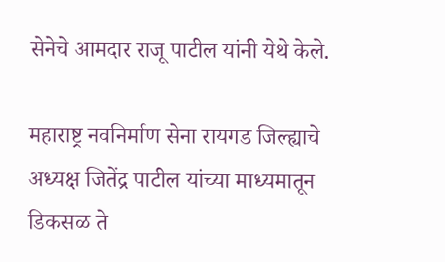सेनेचे आमदार राजू पाटील यांनी येथे केले.

महाराष्ट्र नवनिर्माण सेना रायगड जिल्ह्याचे अध्यक्ष जितेंद्र पाटील यांच्या माध्यमातून डिकसळ ते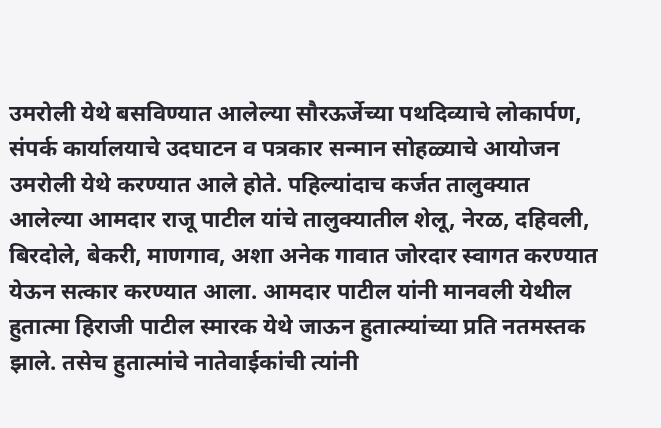उमरोली येथे बसविण्यात आलेल्या सौरऊर्जेच्या पथदिव्याचे लोकार्पण, संपर्क कार्यालयाचे उदघाटन व पत्रकार सन्मान सोहळ्याचे आयोजन उमरोली येथे करण्यात आले होते. पहिल्यांदाच कर्जत तालुक्यात आलेल्या आमदार राजू पाटील यांचे तालुक्यातील शेलू, नेरळ, दहिवली, बिरदोले, बेकरी, माणगाव, अशा अनेक गावात जोरदार स्वागत करण्यात येऊन सत्कार करण्यात आला. आमदार पाटील यांनी मानवली येथील हुतात्मा हिराजी पाटील स्मारक येथे जाऊन हुतात्म्यांच्या प्रति नतमस्तक झाले. तसेच हुतात्मांचे नातेवाईकांची त्यांनी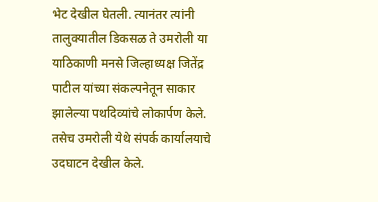भेट देखील घेतली. त्यानंतर त्यांनी तालुक्यातील डिकसळ ते उमरोली या याठिकाणी मनसे जिल्हाध्यक्ष जितेंद्र पाटील यांच्या संकल्पनेतून साकार झालेल्या पथदिव्यांचे लोकार्पण केले. तसेच उमरोली येथे संपर्क कार्यालयाचे उदघाटन देखील केले.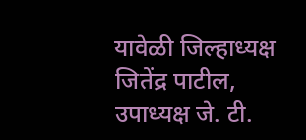यावेळी जिल्हाध्यक्ष जितेंद्र पाटील, उपाध्यक्ष जे. टी.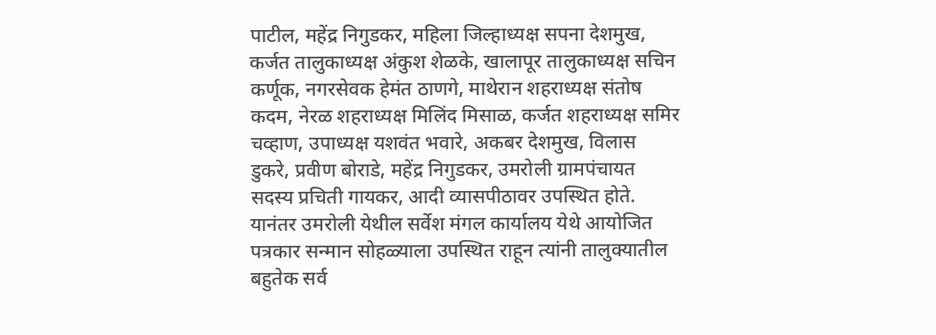पाटील, महेंद्र निगुडकर, महिला जिल्हाध्यक्ष सपना देशमुख, कर्जत तालुकाध्यक्ष अंकुश शेळके, खालापूर तालुकाध्यक्ष सचिन कर्णूक, नगरसेवक हेमंत ठाणगे, माथेरान शहराध्यक्ष संतोष कदम, नेरळ शहराध्यक्ष मिलिंद मिसाळ, कर्जत शहराध्यक्ष समिर चव्हाण, उपाध्यक्ष यशवंत भवारे, अकबर देशमुख, विलास डुकरे, प्रवीण बोराडे, महेंद्र निगुडकर, उमरोली ग्रामपंचायत सदस्य प्रचिती गायकर, आदी व्यासपीठावर उपस्थित होते. यानंतर उमरोली येथील सर्वेश मंगल कार्यालय येथे आयोजित पत्रकार सन्मान सोहळ्याला उपस्थित राहून त्यांनी तालुक्यातील बहुतेक सर्व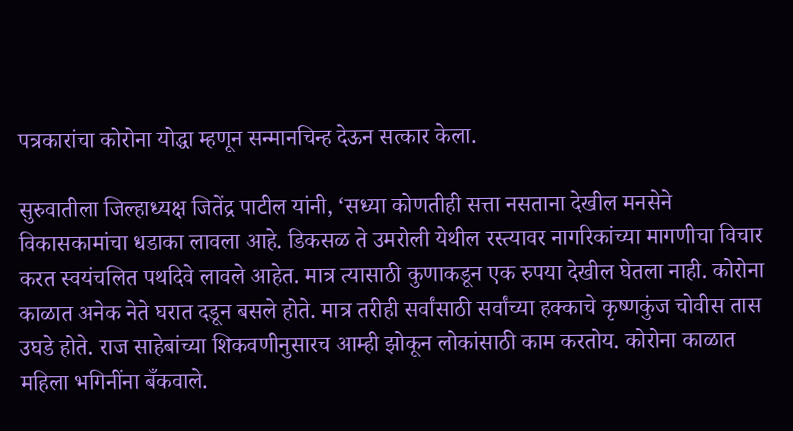पत्रकारांचा कोरोना योद्धा म्हणून सन्मानचिन्ह देऊन सत्कार केला.

सुरुवातीला जिल्हाध्यक्ष जितेंद्र पाटील यांनी, ‘सध्या कोणतीही सत्ता नसताना देखील मनसेने विकासकामांचा धडाका लावला आहे. डिकसळ ते उमरोली येथील रस्त्यावर नागरिकांच्या मागणीचा विचार करत स्वयंचलित पथदिवे लावले आहेत. मात्र त्यासाठी कुणाकडून एक रुपया देखील घेतला नाही. कोरोना काळात अनेक नेते घरात दडून बसले होते. मात्र तरीही सर्वांसाठी सर्वांच्या हक्काचे कृष्णकुंज चोवीस तास उघडे होते. राज साहेबांच्या शिकवणीनुसारच आम्ही झोकून लोकांसाठी काम करतोय. कोरोना काळात महिला भगिनींना बँकवाले.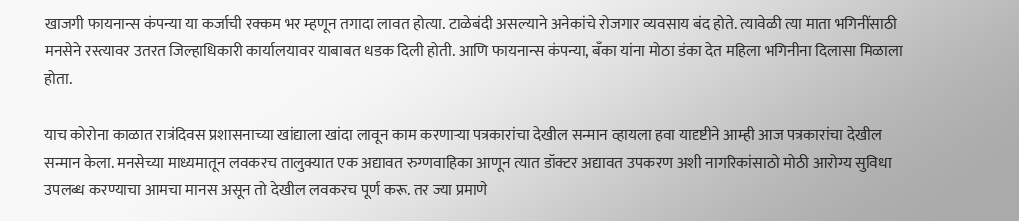खाजगी फायनान्स कंपन्या या कर्जाची रक्कम भर म्हणून तगादा लावत होत्या. टाळेबंदी असल्याने अनेकांचे रोजगार व्यवसाय बंद होते. त्यावेळी त्या माता भगिनींसाठी मनसेने रस्त्यावर उतरत जिल्हाधिकारी कार्यालयावर याबाबत धडक दिली होती. आणि फायनान्स कंपन्या, बँका यांना मोठा डंका देत महिला भगिनीना दिलासा मिळाला होता.

याच कोरोना काळात रात्रंदिवस प्रशासनाच्या खांद्याला खांदा लावून काम करणाऱ्या पत्रकारांचा देखील सन्मान व्हायला हवा यादृष्टीने आम्ही आज पत्रकारांचा देखील सन्मान केला. मनसेच्या माध्यमातून लवकरच तालुक्यात एक अद्यावत रुग्णवाहिका आणून त्यात डॉक्टर अद्यावत उपकरण अशी नागरिकांसाठो मोठी आरोग्य सुविधा उपलब्ध करण्याचा आमचा मानस असून तो देखील लवकरच पूर्ण करू. तर ज्या प्रमाणे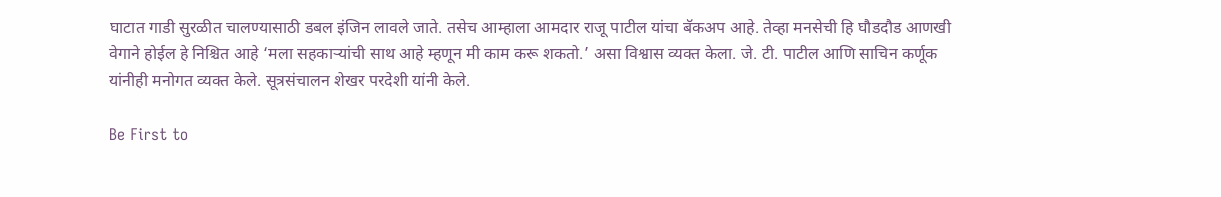घाटात गाडी सुरळीत चालण्यासाठी डबल इंजिन लावले जाते. तसेच आम्हाला आमदार राजू पाटील यांचा बॅकअप आहे. तेव्हा मनसेची हि घौडदौड आणखी वेगाने होईल हे निश्चित आहे ‘मला सहकाऱ्यांची साथ आहे म्हणून मी काम करू शकतो.’ असा विश्वास व्यक्त केला. जे. टी. पाटील आणि साचिन कर्णूक यांनीही मनोगत व्यक्त केले. सूत्रसंचालन शेखर परदेशी यांनी केले.

Be First to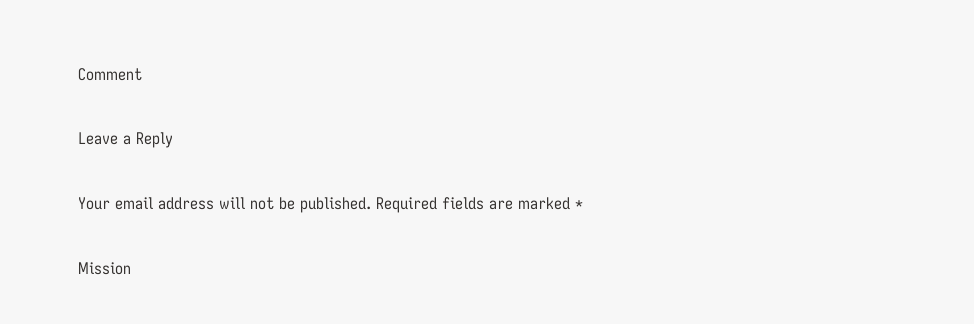Comment

Leave a Reply

Your email address will not be published. Required fields are marked *

Mission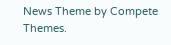News Theme by Compete Themes.